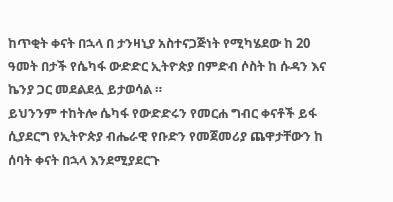ከጥቂት ቀናት በኋላ በ ታንዛኒያ አስተናጋጅነት የሚካሄደው ከ 20 ዓመት በታች የሴካፋ ውድድር ኢትዮጵያ በምድብ ሶስት ከ ሱዳን እና ኬንያ ጋር መደልደሏ ይታወሳል ።
ይህንንም ተከትሎ ሴካፋ የውድድሩን የመርሐ ግብር ቀናቶች ይፋ ሲያደርግ የኢትዮጵያ ብሔራዊ የቡድን የመጀመሪያ ጨዋታቸውን ከ ሰባት ቀናት በኋላ እንደሚያደርጉ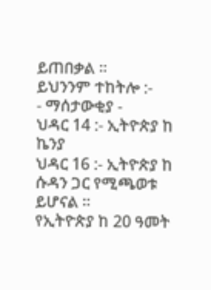ይጠበቃል ።
ይህንንም ተከትሎ :-
- ማሰታውቂያ -
ህዳር 14 :- ኢትዮጵያ ከ ኬንያ
ህዳር 16 :- ኢትዮጵያ ከ ሱዳን ጋር የሚጫወቱ ይሆናል ።
የኢትዮጵያ ከ 20 ዓመት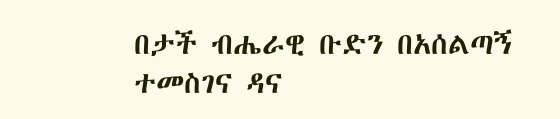በታች ብሔራዊ ቡድን በአሰልጣኝ ተመስገና ዳና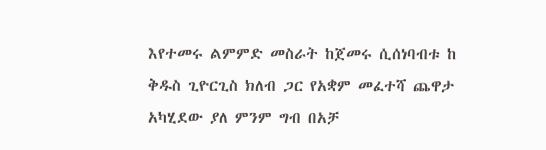እየተመሩ ልምምድ መስራት ከጀመሩ ሲሰነባብቱ ከ ቅዱስ ጊዮርጊስ ክለብ ጋር የአቋም መፈተሻ ጨዋታ አካሂደው ያለ ምንም ግብ በአቻ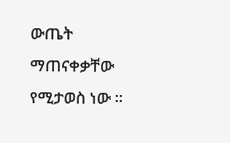ውጤት ማጠናቀቃቸው የሚታወስ ነው ።